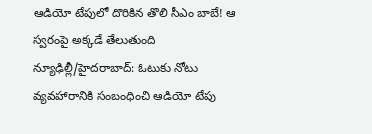ఆడియో టేపులో దొరికిన తొలి సీఎం బాబే! ఆ స్వరంపై అక్కడే తేలుతుంది
న్యూఢిల్లీ/హైదరాబాద్: ఓటుకు నోటు వ్యవహారానికి సంబంధించి ఆడియో టేపు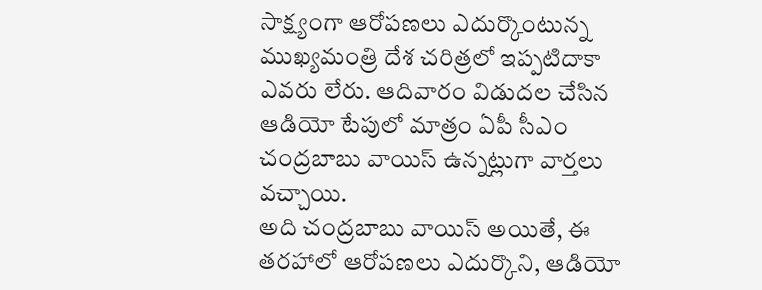సాక్ష్యంగా ఆరోపణలు ఎదుర్కొంటున్న ముఖ్యమంత్రి దేశ చరిత్రలో ఇప్పటిదాకా ఎవరు లేరు. ఆదివారం విడుదల చేసిన ఆడియో టేపులో మాత్రం ఏపీ సీఎం చంద్రబాబు వాయిస్ ఉన్నట్లుగా వార్తలు వచ్చాయి.
అది చంద్రబాబు వాయిస్ అయితే, ఈ తరహాలో ఆరోపణలు ఎదుర్కొని, ఆడియో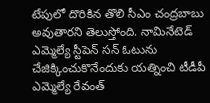టేపులో దొరికిన తొలి సీఎం చంద్రబాబు అవుతారని తెలుస్తోంది. నామినేటెడ్ ఎమ్మెల్యే స్టీపెన్ సన్ ఓటును చేజిక్కించుకొనేందుకు యత్నించి టీడీపీ ఎమ్మెల్యే రేవంత్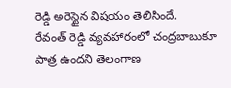రెడ్డి అరెస్టైన విషయం తెలిసిందే.
రేవంత్ రెడ్డి వ్యవహారంలో చంద్రబాబుకూ పాత్ర ఉందని తెలంగాణ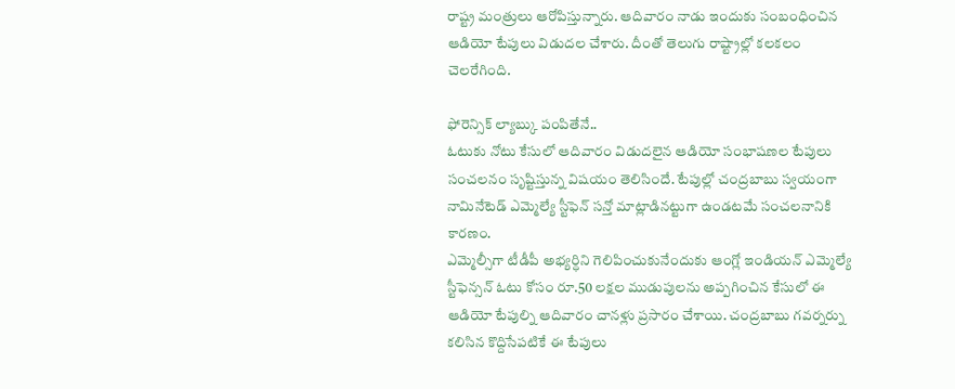రాష్ట్ర మంత్రులు ఆరోపిస్తున్నారు. ఆదివారం నాడు ఇందుకు సంబంధించిన ఆడియో టేపులు విడుదల చేశారు. దీంతో తెలుగు రాష్ట్రాల్లో కలకలం చెలరేగింది.

ఫోరెన్సిక్ ల్యాబ్కు పంపితేనే..
ఓటుకు నోటు కేసులో ఆదివారం విడుదలైన ఆడియో సంభాషణల టేపులు సంచలనం సృష్టిస్తున్న విషయం తెలిసిందే. టేపుల్లో చంద్రబాబు స్వయంగా నామినేటెడ్ ఎమ్మెల్యే స్టీఫెన్ సన్తో మాట్లాడినట్టుగా ఉండటమే సంచలనానికి కారణం.
ఎమ్మెల్సీగా టీడీపీ అభ్యర్ధిని గెలిపించుకునేందుకు ఆంగ్లో ఇండియన్ ఎమ్మెల్యే స్టీఫెన్సన్ ఓటు కోసం రూ.50 లక్షల ముడుపులను అప్పగించిన కేసులో ఈ ఆడియో టేపుల్ని ఆదివారం చానళ్లు ప్రసారం చేశాయి. చంద్రబాబు గవర్నర్ను కలిసిన కొద్దిసేపటికే ఈ టేపులు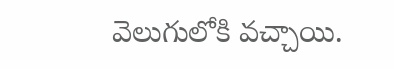వెలుగులోకి వచ్చాయి.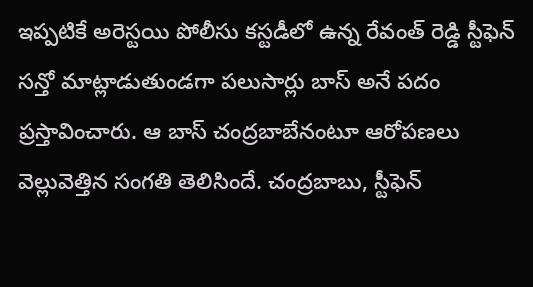ఇప్పటికే అరెస్టయి పోలీసు కస్టడీలో ఉన్న రేవంత్ రెడ్డి స్టీఫెన్ సన్తో మాట్లాడుతుండగా పలుసార్లు బాస్ అనే పదం ప్రస్తావించారు. ఆ బాస్ చంద్రబాబేనంటూ ఆరోపణలు వెల్లువెత్తిన సంగతి తెలిసిందే. చంద్రబాబు, స్టీఫెన్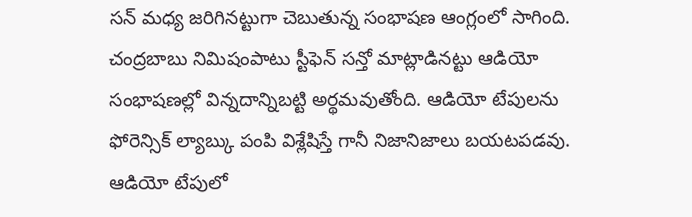సన్ మధ్య జరిగినట్టుగా చెబుతున్న సంభాషణ ఆంగ్లంలో సాగింది.
చంద్రబాబు నిమిషంపాటు స్టీఫెన్ సన్తో మాట్లాడినట్టు ఆడియో సంభాషణల్లో విన్నదాన్నిబట్టి అర్థమవుతోంది. ఆడియో టేపులను ఫోరెన్సిక్ ల్యాబ్కు పంపి విశ్లేషిస్తే గానీ నిజానిజాలు బయటపడవు. ఆడియో టేపులో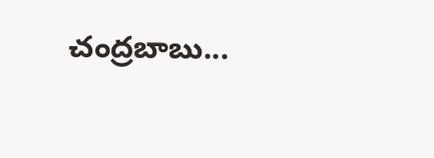చంద్రబాబు...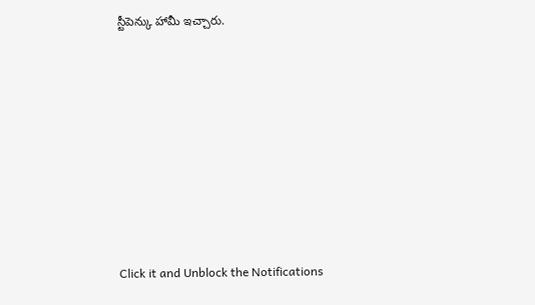స్టీపెన్కు హామీ ఇచ్చారు.












Click it and Unblock the Notifications